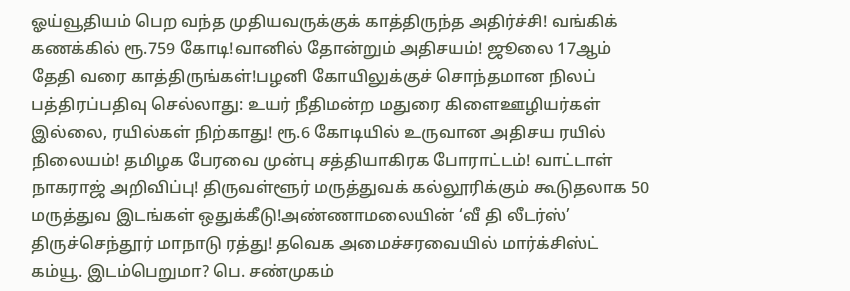ஓய்வூதியம் பெற வந்த முதியவருக்குக் காத்திருந்த அதிர்ச்சி! வங்கிக் கணக்கில் ரூ.759 கோடி!வானில் தோன்றும் அதிசயம்! ஜூலை 17ஆம் தேதி வரை காத்திருங்கள்!பழனி கோயிலுக்குச் சொந்தமான நிலப் பத்திரப்பதிவு செல்லாது: உயர் நீதிமன்ற மதுரை கிளைஊழியர்கள் இல்லை, ரயில்கள் நிற்காது! ரூ.6 கோடியில் உருவான அதிசய ரயில் நிலையம்! தமிழக பேரவை முன்பு சத்தியாகிரக போராட்டம்! வாட்டாள் நாகராஜ் அறிவிப்பு! திருவள்ளூர் மருத்துவக் கல்லூரிக்கும் கூடுதலாக 50 மருத்துவ இடங்கள் ஒதுக்கீடு!அண்ணாமலையின் ‘வீ தி லீடர்ஸ்’ திருச்செந்தூர் மாநாடு ரத்து! தவெக அமைச்சரவையில் மார்க்சிஸ்ட் கம்யூ. இடம்பெறுமா? பெ. சண்முகம்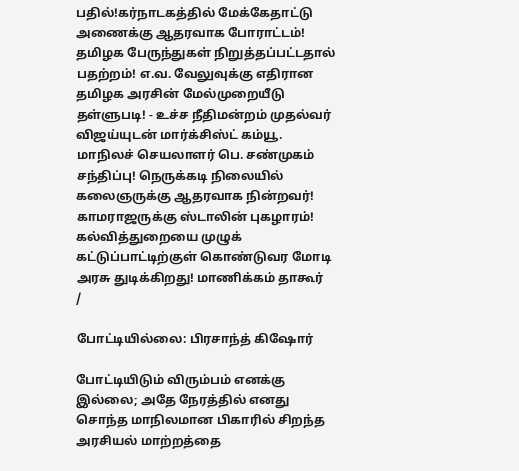பதில்!கர்நாடகத்தில் மேக்கேதாட்டு அணைக்கு ஆதரவாக போராட்டம்! தமிழக பேருந்துகள் நிறுத்தப்பட்டதால் பதற்றம்! எ.வ. வேலுவுக்கு எதிரான தமிழக அரசின் மேல்முறையீடு தள்ளுபடி! - உச்ச நீதிமன்றம் முதல்வர் விஜய்யுடன் மார்க்சிஸ்ட் கம்யூ. மாநிலச் செயலாளர் பெ. சண்முகம் சந்திப்பு! நெருக்கடி நிலையில் கலைஞருக்கு ஆதரவாக நின்றவர்! காமராஜருக்கு ஸ்டாலின் புகழாரம்! கல்வித்துறையை முழுக் கட்டுப்பாட்டிற்குள் கொண்டுவர மோடி அரசு துடிக்கிறது! மாணிக்கம் தாகூர்
/

போட்டியில்லை: பிரசாந்த் கிஷோர்

போட்டியிடும் விரும்பம் எனக்கு இல்லை; அதே நேரத்தில் எனது சொந்த மாநிலமான பிகாரில் சிறந்த அரசியல் மாற்றத்தை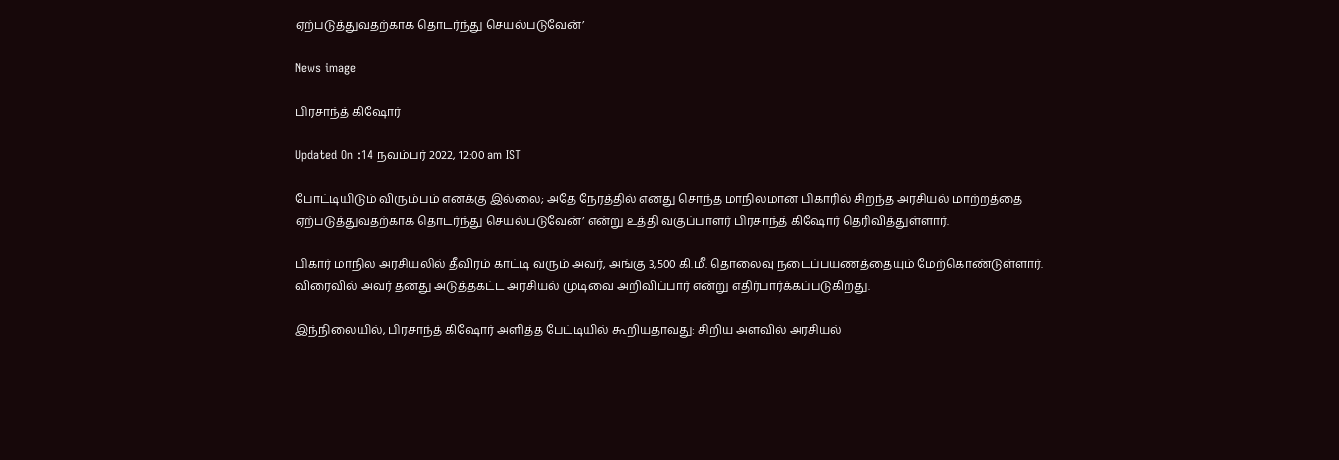ஏற்படுத்துவதற்காக தொடர்ந்து செயல்படுவேன்’

News image

பிரசாந்த் கிஷோர்

Updated On :14 நவம்பர் 2022, 12:00 am IST

போட்டியிடும் விரும்பம் எனக்கு இல்லை; அதே நேரத்தில் எனது சொந்த மாநிலமான பிகாரில் சிறந்த அரசியல் மாற்றத்தை ஏற்படுத்துவதற்காக தொடர்ந்து செயல்படுவேன்’ என்று உத்தி வகுப்பாளர் பிரசாந்த் கிஷோர் தெரிவித்துள்ளார்.

பிகார் மாநில அரசியலில் தீவிரம் காட்டி வரும் அவர், அங்கு 3,500 கி.மீ. தொலைவு நடைப்பயணத்தையும் மேற்கொண்டுள்ளார். விரைவில் அவர் தனது அடுத்தகட்ட அரசியல் முடிவை அறிவிப்பார் என்று எதிர்பார்க்கப்படுகிறது.

இந்நிலையில், பிரசாந்த் கிஷோர் அளித்த பேட்டியில் கூறியதாவது: சிறிய அளவில் அரசியல்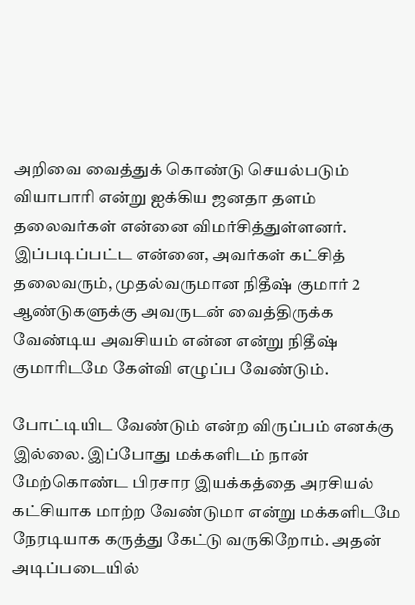அறிவை வைத்துக் கொண்டு செயல்படும் வியாபாரி என்று ஐக்கிய ஜனதா தளம் தலைவர்கள் என்னை விமர்சித்துள்ளனர். இப்படிப்பட்ட என்னை, அவர்கள் கட்சித் தலைவரும், முதல்வருமான நிதீஷ் குமார் 2 ஆண்டுகளுக்கு அவருடன் வைத்திருக்க வேண்டிய அவசியம் என்ன என்று நிதீஷ் குமாரிடமே கேள்வி எழுப்ப வேண்டும்.

போட்டியிட வேண்டும் என்ற விருப்பம் எனக்கு இல்லை. இப்போது மக்களிடம் நான் மேற்கொண்ட பிரசார இயக்கத்தை அரசியல் கட்சியாக மாற்ற வேண்டுமா என்று மக்களிடமே நேரடியாக கருத்து கேட்டு வருகிறோம். அதன் அடிப்படையில்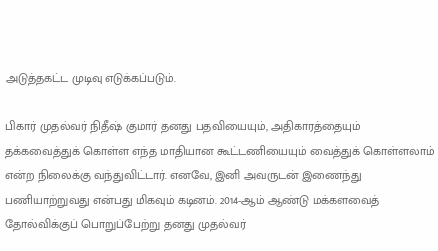அடுத்தகட்ட முடிவு எடுக்கப்படும்.

பிகார் முதல்வர் நிதீஷ் குமார் தனது பதவியையும், அதிகாரத்தையும் தக்கவைத்துக் கொள்ள எந்த மாதியான கூட்டணியையும் வைத்துக் கொள்ளலாம் என்ற நிலைக்கு வந்துவிட்டார். எனவே, இனி அவருடன் இணைந்து பணியாற்றுவது என்பது மிகவும் கடினம். 2014-ஆம் ஆண்டு மக்களவைத் தோல்விக்குப் பொறுப்பேற்று தனது முதல்வர்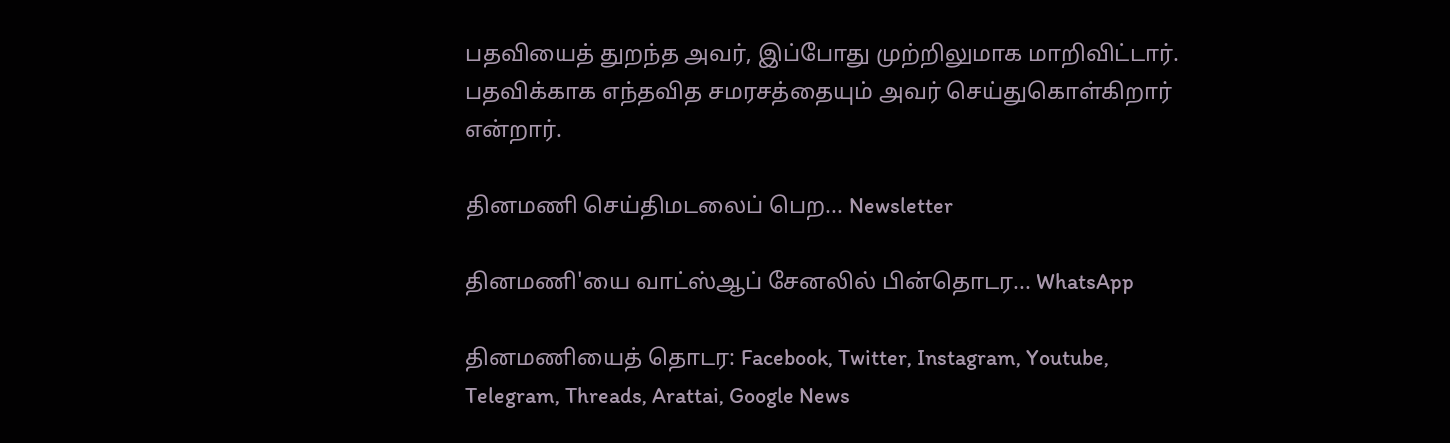பதவியைத் துறந்த அவர், இப்போது முற்றிலுமாக மாறிவிட்டார். பதவிக்காக எந்தவித சமரசத்தையும் அவர் செய்துகொள்கிறார் என்றார்.

தினமணி செய்திமடலைப் பெற... Newsletter

தினமணி'யை வாட்ஸ்ஆப் சேனலில் பின்தொடர... WhatsApp

தினமணியைத் தொடர: Facebook, Twitter, Instagram, Youtube, Telegram, Threads, Arattai, Google News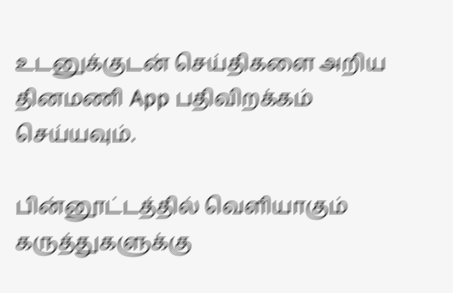உடனுக்குடன் செய்திகளை அறிய தினமணி App பதிவிறக்கம் செய்யவும்.

பின்னூட்டத்தில் வெளியாகும் கருத்துகளுக்கு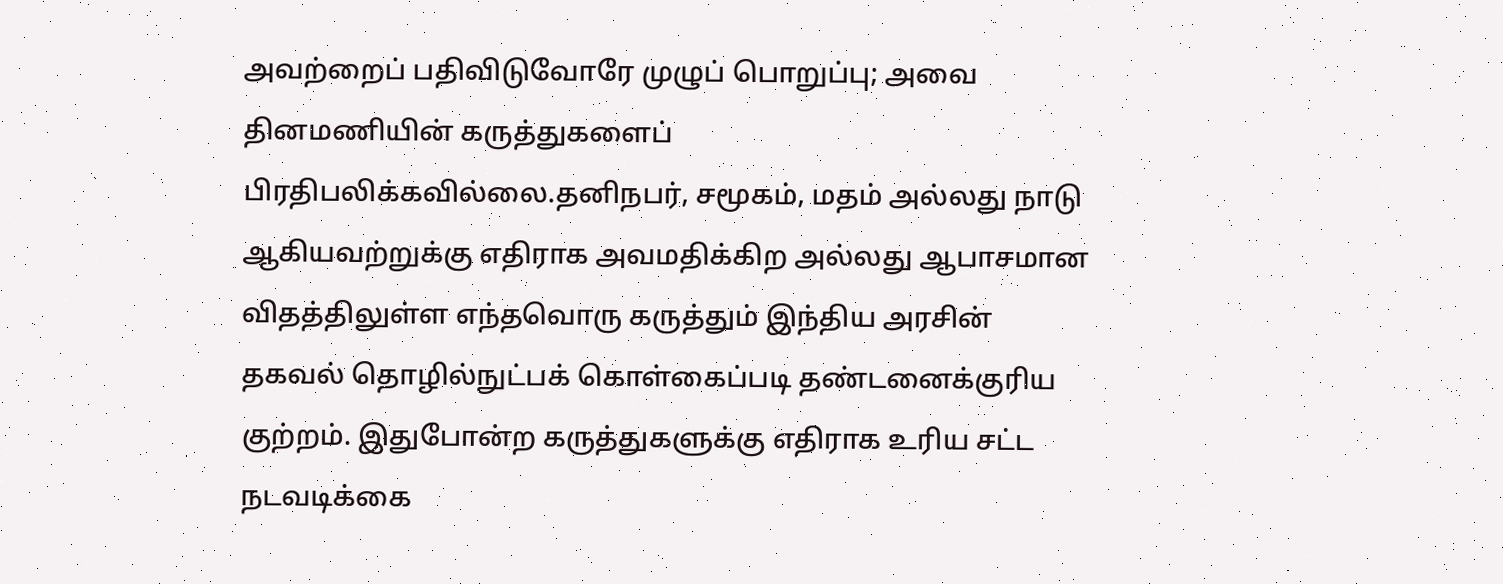அவற்றைப் பதிவிடுவோரே முழுப் பொறுப்பு; அவை தினமணியின் கருத்துகளைப் பிரதிபலிக்கவில்லை.தனிநபர், சமூகம், மதம் அல்லது நாடு ஆகியவற்றுக்கு எதிராக அவமதிக்கிற அல்லது ஆபாசமான விதத்திலுள்ள எந்தவொரு கருத்தும் இந்திய அரசின் தகவல் தொழில்நுட்பக் கொள்கைப்படி தண்டனைக்குரிய குற்றம். இதுபோன்ற கருத்துகளுக்கு எதிராக உரிய சட்ட நடவடிக்கை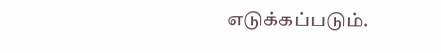எடுக்கப்படும்.